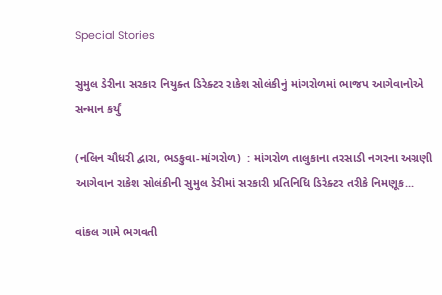Special Stories

સુમુલ ડેરીના સરકાર નિયુક્ત ડિરેક્ટર રાકેશ સોલંકીનું માંગરોળમાં ભાજપ આગેવાનોએ સન્માન કર્યું

(નલિન ચૌધરી દ્વારા, ભડકુવા-માંગરોળ)  : માંગરોળ તાલુકાના તરસાડી નગરના અગ્રણી આગેવાન રાકેશ સોલંકીની સુમુલ ડેરીમાં સરકારી પ્રતિનિધિ ડિરેક્ટર તરીકે નિમણૂક...

વાંકલ ગામે ભગવતી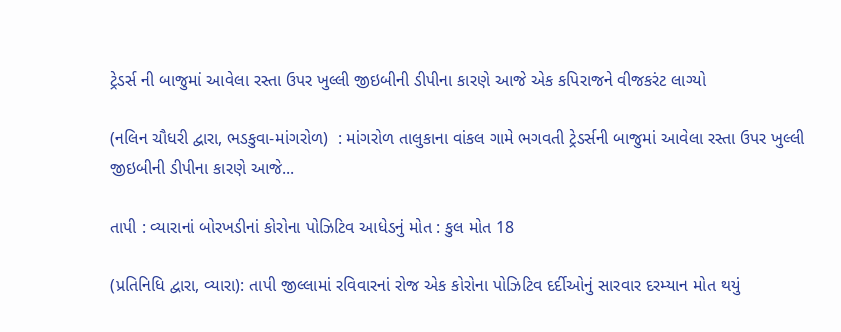ટ્રેડર્સ ની બાજુમાં આવેલા રસ્તા ઉપર ખુલ્લી જીઇબીની ડીપીના કારણે આજે એક કપિરાજને વીજકરંટ લાગ્યો

(નલિન ચૌધરી દ્વારા, ભડકુવા-માંગરોળ)  : માંગરોળ તાલુકાના વાંકલ ગામે ભગવતી ટ્રેડર્સની બાજુમાં આવેલા રસ્તા ઉપર ખુલ્લી જીઇબીની ડીપીના કારણે આજે...

તાપી : વ્યારાનાં બોરખડીનાં કોરોના પોઝિટિવ આધેડનું મોત : કુલ મોત 18

(પ્રતિનિધિ દ્વારા, વ્યારા): તાપી જીલ્લામાં રવિવારનાં રોજ એક કોરોના પોઝિટિવ દર્દીઓનું સારવાર દરમ્યાન મોત થયું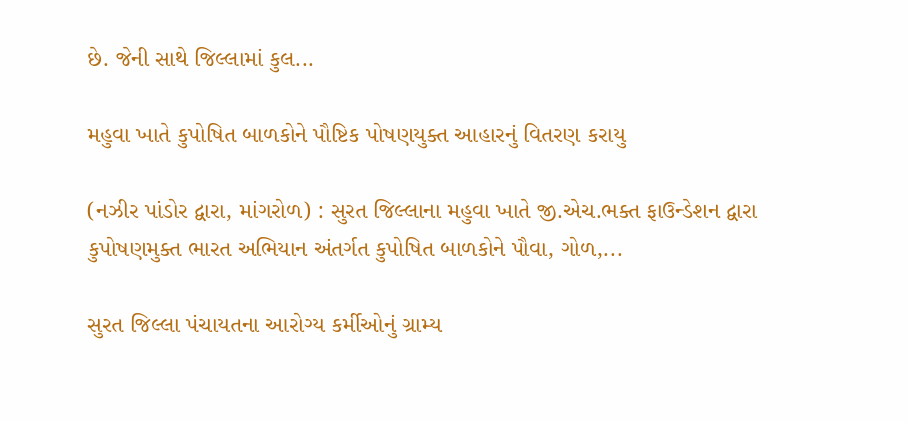છે. જેની સાથે જિલ્લામાં કુલ...

મહુવા ખાતે કુપોષિત બાળકોને પૌષ્ટિક પોષણયુક્ત આહારનું વિતરણ કરાયુ

(નઝીર પાંડોર દ્વારા, માંગરોળ) : સુરત જિલ્લાના મહુવા ખાતે જી.એચ.ભક્ત ફાઉન્ડેશન દ્વારા કુપોષણમુક્ત ભારત અભિયાન અંતર્ગત કુપોષિત બાળકોને પૌવા, ગોળ,...

સુરત જિલ્લા પંચાયતના આરોગ્ય કર્મીઓનું ગ્રામ્ય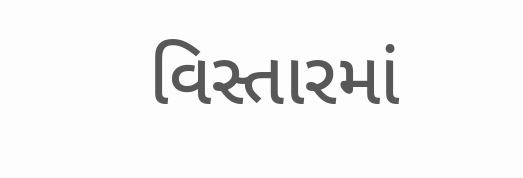વિસ્તારમાં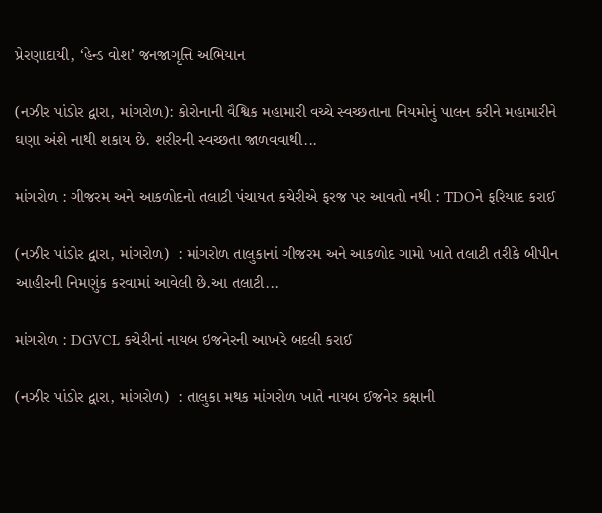પ્રેરણાદાયી, ‘હેન્ડ વોશ’ જનજાગૃત્તિ અભિયાન

(નઝીર પાંડોર દ્વારા, માંગરોળ): કોરોનાની વૈશ્વિક મહામારી વચ્ચે સ્વચ્છતાના નિયમોનું પાલન કરીને મહામારીને ઘણા અંશે નાથી શકાય છે. શરીરની સ્વચ્છતા જાળવવાથી...

માંગરોળ : ગીજરમ અને આકળોદનો તલાટી પંચાયત કચેરીએ ફરજ પર આવતો નથી : TDOને ફરિયાદ કરાઈ

(નઝીર પાંડોર દ્વારા, માંગરોળ)  : માંગરોળ તાલુકાનાં ગીજરમ અને આકળોદ ગામો ખાતે તલાટી તરીકે બીપીન આહીરની નિમણુંક કરવામાં આવેલી છે.આ તલાટી...

માંગરોળ : DGVCL કચેરીનાં નાયબ ઇજનેરની આખરે બદલી કરાઈ

(નઝીર પાંડોર દ્વારા, માંગરોળ)  : તાલુકા મથક માંગરોળ ખાતે નાયબ ઈજનેર કક્ષાની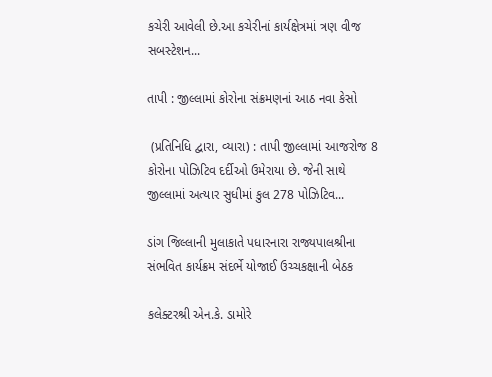કચેરી આવેલી છે.આ કચેરીનાં કાર્યક્ષેત્રમાં ત્રણ વીજ સબસ્ટેશન...

તાપી : જીલ્લામાં કોરોના સંક્રમણનાં આઠ નવા કેસો

 (પ્રતિનિધિ દ્વારા, વ્યારા) : તાપી જીલ્લામાં આજરોજ 8 કોરોના પોઝિટિવ દર્દીઓ ઉમેરાયા છે. જેની સાથે જીલ્લામાં અત્યાર સુધીમાં કુલ 278 પોઝિટિવ...

ડાંગ જિલ્લાની મુલાકાતે પધારનારા રાજ્યપાલશ્રીના સંભવિત કાર્યક્રમ સંદર્ભે યોજાઈ ઉચ્ચકક્ષાની બેઠક

કલેક્ટરશ્રી એન.કે. ડામોરે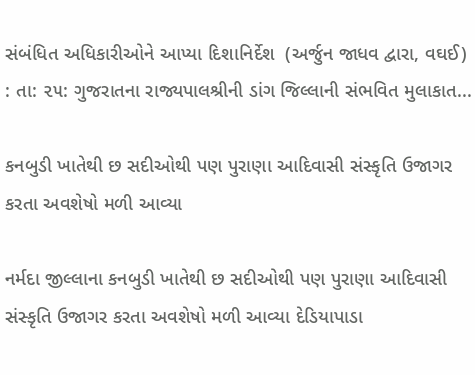સંબંધિત અધિકારીઓને આપ્યા દિશાનિર્દેશ  (અર્જુન જાધવ દ્વારા, વઘઈ) : તા: ૨૫: ગુજરાતના રાજ્યપાલશ્રીની ડાંગ જિલ્લાની સંભવિત મુલાકાત...

કનબુડી ખાતેથી છ સદીઓથી પણ પુરાણા આદિવાસી સંસ્કૃતિ ઉજાગર કરતા અવશેષો મળી આવ્યા

નર્મદા જીલ્લાના કનબુડી ખાતેથી છ સદીઓથી પણ પુરાણા આદિવાસી સંસ્કૃતિ ઉજાગર કરતા અવશેષો મળી આવ્યા દેડિયાપાડા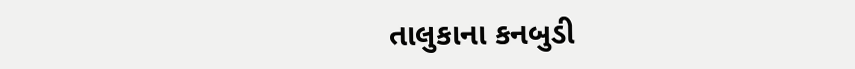તાલુકાના કનબુડી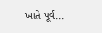ખાતે પૂર્વ...